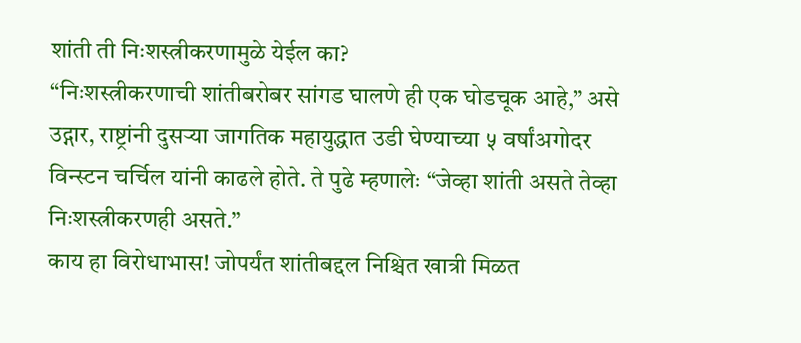शांती ती निःशस्त्रीकरणामुळे येईल का?
“निःशस्त्रीकरणाची शांतीबरोबर सांगड घालणे ही एक घोडचूक आहे,” असे उद्गार, राष्ट्रांनी दुसऱ्या जागतिक महायुद्धात उडी घेण्याच्या ५ वर्षांअगोदर विन्स्टन चर्चिल यांनी काढले होते. ते पुढे म्हणालेः “जेव्हा शांती असते तेव्हा निःशस्त्रीकरणही असते.”
काय हा विरोधाभास! जोपर्यंत शांतीबद्दल निश्चित खात्री मिळत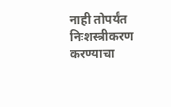नाही तोपर्यंत निःशस्त्रीकरण करण्याचा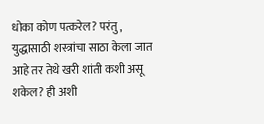धोका कोण पत्करेल? परंतु, युद्धासाठी शस्त्रांचा साठा केला जात आहे तर तेथे खरी शांती कशी असू शकेल? ही अशी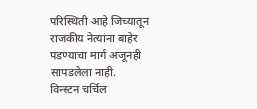परिस्थिती आहे जिच्यातून राजकीय नेत्यांना बाहेर पडण्याचा मार्ग अजूनही सापडलेला नाही.
विन्स्टन चर्चिल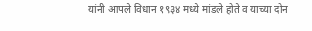यांनी आपले विधान १९३४ मध्ये मांडले होते व याच्या दोन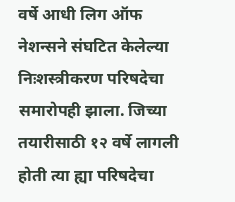वर्षे आधी लिग ऑफ नेशन्सने संघटित केलेल्या निःशस्त्रीकरण परिषदेचा समारोपही झाला. जिच्या तयारीसाठी १२ वर्षे लागली होती त्या ह्या परिषदेचा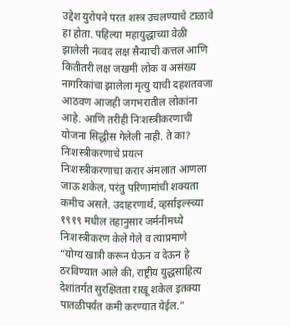उद्देश युरोपने परत शस्त्र उचलण्याचे टाळावे हा होता. पहिल्या महायुद्धाच्या वेळी झालेली नव्वद लक्ष सैन्याची कत्तल आणि कितीतरी लक्ष जखमी लोक व असंख्य नागरिकांचा झालेला मृत्यु याची दहशतवजा आठवण आजही जगभरातील लोकांना आहे. आणि तरीही निःशस्त्रीकरणाची योजना सिद्धीस गेलेली नाही. ते का?
निःशस्त्रीकरणाचे प्रयत्न
निःशस्त्रीकरणाचा करार अंमलात आणला जाऊ शकेल, परंतु परिणामांची शक्यता कमीच असते. उदाहरणार्थ, व्हर्साइल्स्च्या १९१९ मधील तहानुसार जर्मनीमध्ये निःशस्त्रीकरण केले गेले व त्याप्रमाणे “योग्य खात्री करून घेऊन व देऊन हे ठरविण्यात आले की, राष्ट्रीय युद्धसाहित्य देशांतर्गत सुरक्षितता राखू शकेल इतक्या पातळीपर्यंत कमी करण्यात येईल.”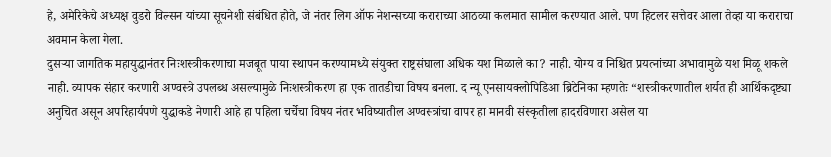हे, अमेरिकेचे अध्यक्ष वुडरो विल्सन यांच्या सूचनेशी संबंधित होते, जे नंतर लिग ऑफ नेशन्सच्या कराराच्या आठव्या कलमात सामील करण्यात आले. पण हिटलर सत्तेवर आला तेव्हा या कराराचा अवमान केला गेला.
दुसऱ्या जागतिक महायुद्धानंतर निःशस्त्रीकरणाचा मजबूत पाया स्थापन करण्यामध्ये संयुक्त राष्ट्रसंघाला अधिक यश मिळाले का? नाही. योग्य व निश्चित प्रयत्नांच्या अभावामुळे यश मिळू शकले नाही. व्यापक संहार करणारी अण्वस्त्रे उपलब्ध असल्यामुळे निःशस्त्रीकरण हा एक तातडीचा विषय बनला. द न्यू एनसायक्लोपिडिआ ब्रिटेनिका म्हणतेः “शस्त्रीकरणातील शर्यत ही आर्थिकदृष्ट्या अनुचित असून अपरिहार्यपणे युद्धाकडे नेणारी आहे हा पहिला चर्चेचा विषय नंतर भविष्यातील अण्वस्त्रांचा वापर हा मानवी संस्कृतीला हादरविणारा असेल या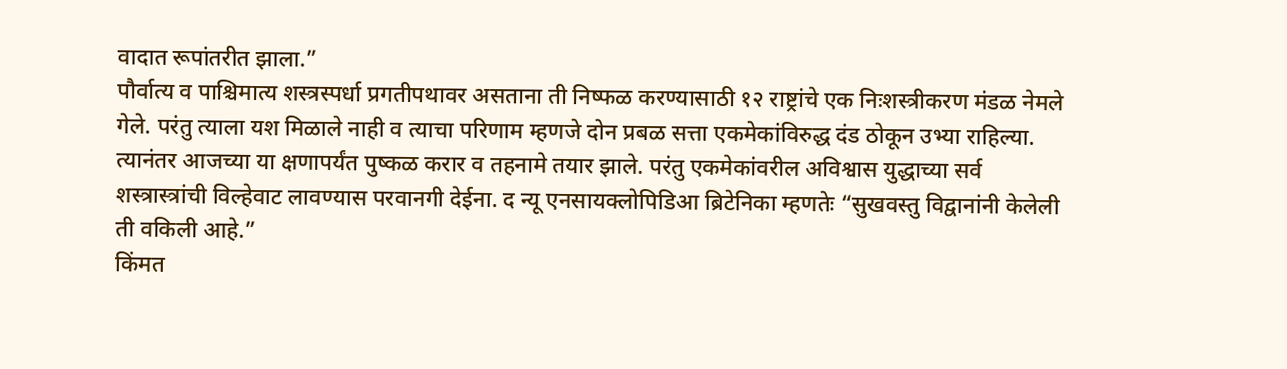वादात रूपांतरीत झाला.”
पौर्वात्य व पाश्चिमात्य शस्त्रस्पर्धा प्रगतीपथावर असताना ती निष्फळ करण्यासाठी १२ राष्ट्रांचे एक निःशस्त्रीकरण मंडळ नेमले गेले. परंतु त्याला यश मिळाले नाही व त्याचा परिणाम म्हणजे दोन प्रबळ सत्ता एकमेकांविरुद्ध दंड ठोकून उभ्या राहिल्या. त्यानंतर आजच्या या क्षणापर्यंत पुष्कळ करार व तहनामे तयार झाले. परंतु एकमेकांवरील अविश्वास युद्धाच्या सर्व शस्त्रास्त्रांची विल्हेवाट लावण्यास परवानगी देईना. द न्यू एनसायक्लोपिडिआ ब्रिटेनिका म्हणतेः “सुखवस्तु विद्वानांनी केलेली ती वकिली आहे.”
किंमत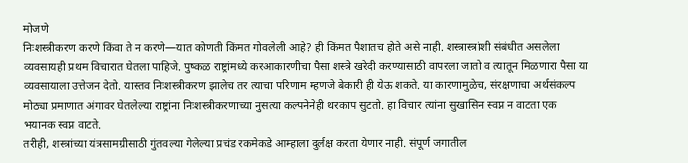मोजणे
निःशस्त्रीकरण करणे किंवा ते न करणे—यात कोणती किंमत गोवलेली आहे? ही किंमत पैशातच होते असे नाही. शस्त्रास्त्रांशी संबंधीत असलेला व्यवसायही प्रथम विचारात घेतला पाहिजे. पुष्कळ राष्ट्रांमध्ये करआकारणीचा पैसा शस्त्रे खरेदी करण्यासाठी वापरला जातो व त्यातून मिळणारा पैसा या व्यवसायाला उत्तेजन देतो. यास्तव निःशस्त्रीकरण झालेच तर त्याचा परिणाम म्हणजे बेकारी ही येऊ शकते. या कारणामुळेच, संरक्षणाचा अर्थसंकल्प मोठ्या प्रमाणात अंगावर घेतलेल्या राष्ट्रांना निःशस्त्रीकरणाच्या नुसत्या कल्पनेनेही थरकाप सुटतो. हा विचार त्यांना सुखासिन स्वप्न न वाटता एक भयानक स्वप्न वाटते.
तरीही, शस्त्रांच्या यंत्रसामग्रीसाठी गुंतवल्या गेलेल्या प्रचंड रकमेकडे आम्हाला दुर्लक्ष करता येणार नाही. संपूर्ण जगातील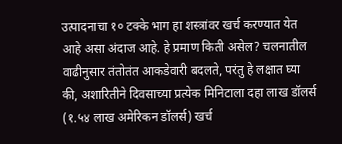उत्पादनाचा १० टक्के भाग हा शस्त्रांवर खर्च करण्यात येत आहे असा अंदाज आहे. हे प्रमाण किती असेल? चलनातील वाढीनुसार तंतोतंत आकडेवारी बदलते, परंतु हे लक्षात घ्या की, अशारितीने दिवसाच्या प्रत्येक मिनिटाला दहा लाख डॉलर्स (१.५४ लाख अमेरिकन डॉलर्स) खर्च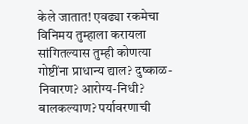केले जातात! एवढ्या रकमेचा विनिमय तुम्हाला करायला सांगितल्यास तुम्ही कोणत्या गोष्टींना प्राधान्य द्याल? दुष्काळ-निवारण? आरोग्य-निधी? बालकल्याण? पर्यावरणाची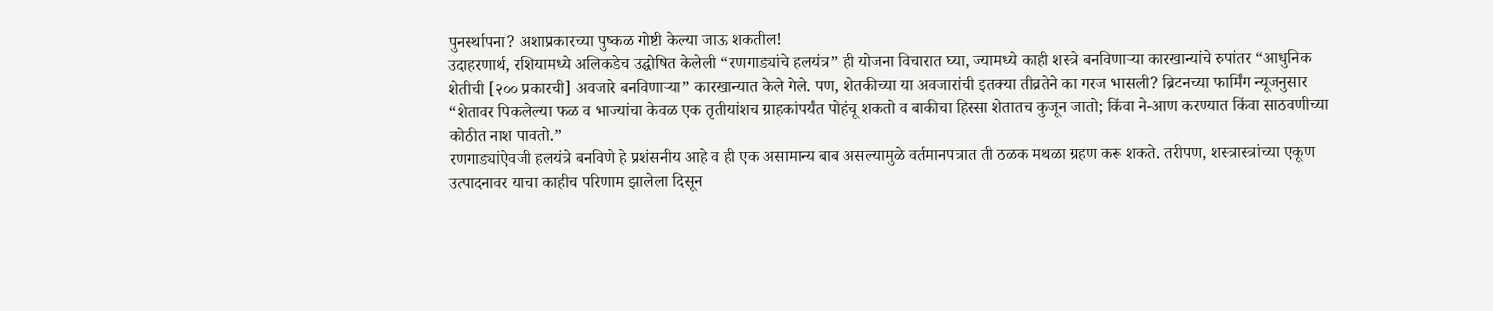पुनर्स्थापना? अशाप्रकारच्या पुष्कळ गोष्टी केल्या जाऊ शकतील!
उदाहरणार्थ, रशियामध्ये अलिकडेच उद्घोषित केलेली “रणगाड्यांचे हलयंत्र” ही योजना विचारात घ्या, ज्यामध्ये काही शस्त्रे बनविणाऱ्या कारखान्यांचे रुपांतर “आधुनिक शेतीची [२०० प्रकारची] अवजारे बनविणाऱ्या” कारखान्यात केले गेले. पण, शेतकीच्या या अवजारांची इतक्या तीव्रतेने का गरज भासली? ब्रिटनच्या फार्मिंग न्यूजनुसार “शेतावर पिकलेल्या फळ व भाज्यांचा केवळ एक तृतीयांशच ग्राहकांपर्यंत पोहंचू शकतो व बाकीचा हिस्सा शेतातच कुजून जातो; किंवा ने-आण करण्यात किंवा साठवणीच्या कोठीत नाश पावतो.”
रणगाड्यांऐवजी हलयंत्रे बनविणे हे प्रशंसनीय आहे व ही एक असामान्य बाब असल्यामुळे वर्तमानपत्रात ती ठळक मथळा ग्रहण करू शकते. तरीपण, शस्त्रास्त्रांच्या एकूण उत्पादनावर याचा काहीच परिणाम झालेला दिसून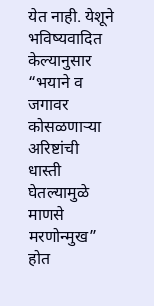येत नाही. येशूने भविष्यवादित केल्यानुसार “भयाने व जगावर कोसळणाऱ्या अरिष्टांची धास्ती घेतल्यामुळे माणसे मरणोन्मुख” होत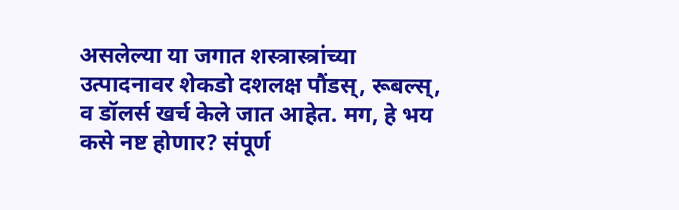असलेल्या या जगात शस्त्रास्त्रांच्या उत्पादनावर शेकडो दशलक्ष पौंडस्, रूबल्स्, व डॉलर्स खर्च केले जात आहेत. मग, हे भय कसे नष्ट होणार? संपूर्ण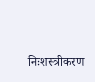निःशस्त्रीकरण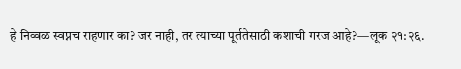हे निव्वळ स्वप्नच राहणार का? जर नाही, तर त्याच्या पूर्ततेसाठी कशाची गरज आहे?—लूक २१:२६.